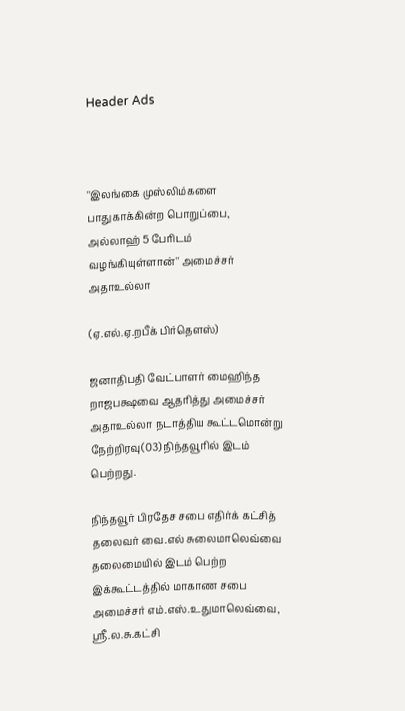Header Ads



''இலங்கை முஸ்லிம்களை பாதுகாக்கின்ற பொறுப்பை, அல்லாஹ் 5 பேரிடம் வழங்கியுள்ளான்'' அமைச்சர் அதாஉல்லா

(ஏ.எல்.ஏ.றபீக் பிர்தௌஸ்)

ஜனாதிபதி வேட்பாளர் மைஹிந்த றாஜபக்ஷவை ஆதரித்து அமைச்சர் அதாஉல்லா நடாத்திய கூட்டமொன்று நேற்றிரவு(03) நிந்தவூரில் இடம் பெற்றது.

நிந்தவூர் பிரதேச சபை எதிர்க் கட்சித் தலைவர் வை.எல் சுலைமாலெவ்வை தலைமையில் இடம் பெற்ற இக்கூட்டத்தில் மாகாண சபை அமைச்சர் எம்.எஸ்.உதுமாலெவ்வை, ஸ்ரீ.ல.சு.கட்சி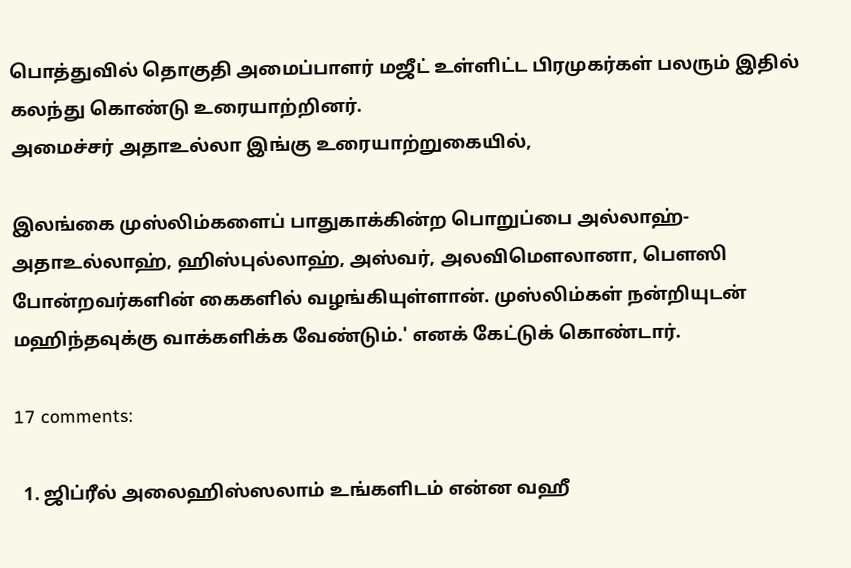பொத்துவில் தொகுதி அமைப்பாளர் மஜீட் உள்ளிட்ட பிரமுகர்கள் பலரும் இதில் கலந்து கொண்டு உரையாற்றினர்.
அமைச்சர் அதாஉல்லா இங்கு உரையாற்றுகையில்,

இலங்கை முஸ்லிம்களைப் பாதுகாக்கின்ற பொறுப்பை அல்லாஹ்- அதாஉல்லாஹ், ஹிஸ்புல்லாஹ், அஸ்வர், அலவிமௌலானா, பௌஸி போன்றவர்களின் கைகளில் வழங்கியுள்ளான். முஸ்லிம்கள் நன்றியுடன் மஹிந்தவுக்கு வாக்களிக்க வேண்டும்.' எனக் கேட்டுக் கொண்டார்.

17 comments:

  1. ஜிப்ரீல் அலைஹிஸ்ஸலாம் உங்களிடம் என்ன வஹீ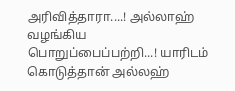அரிவித்தாரா....! அல்லாஹ் வழங்கிய பொறுப்பைப்பற்றி...! யாரிடம் கொடுத்தான் அல்லஹ்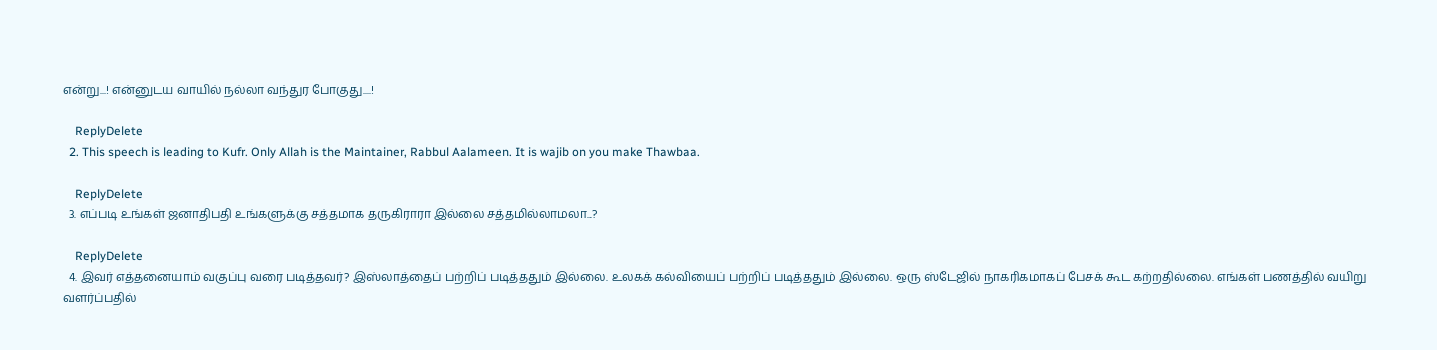என்று...! என்னுடய வாயில் நல்லா வந்துர போகுது....!

    ReplyDelete
  2. This speech is leading to Kufr. Only Allah is the Maintainer, Rabbul Aalameen. It is wajib on you make Thawbaa.

    ReplyDelete
  3. எப்படி உங்கள் ஜனாதிபதி உங்களுக்கு சத்தமாக தருகிராரா இல்லை சத்தமில்லாமலா...?

    ReplyDelete
  4. இவர் எத்தனையாம் வகுப்பு வரை படித்தவர்? இஸ்லாத்தைப் பற்றிப் படித்ததும் இல்லை. உலகக் கல்வியைப் பற்றிப் படித்ததும் இல்லை. ஒரு ஸ்டேஜில் நாகரிகமாகப் பேசக் கூட கற்றதில்லை. எங்கள் பணத்தில் வயிறு வளர்ப்பதில்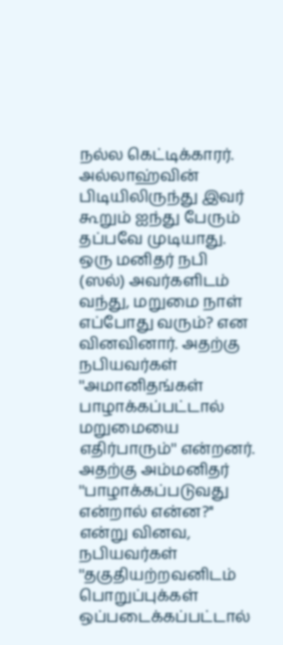நல்ல கெட்டிக்காரர். அல்லாஹ்வின் பிடியிலிருந்து இவர் கூறும் ஐந்து பேரும் தப்பவே முடியாது. ஒரு மனிதர் நபி (ஸல்) அவர்களிடம் வந்து, மறுமை நாள் எப்போது வரும்? என வினவினார். அதற்கு நபியவர்கள் ''அமானிதங்கள் பாழாக்கப்பட்டால் மறுமையை எதிர்பாரும்'' என்றனர். அதற்கு அம்மனிதர் ''பாழாக்கப்படுவது என்றால் என்ன?'' என்று வினவ, நபியவர்கள் ''தகுதியற்றவனிடம் பொறுப்புக்கள் ஒப்படைக்கப்பட்டால்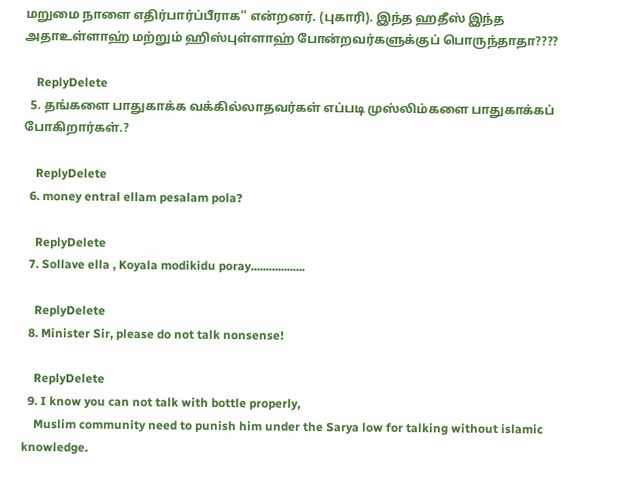மறுமை நாளை எதிர்பார்ப்பீராக'' என்றனர். (புகாரி). இந்த ஹதீஸ் இந்த அதாஉள்ளாஹ் மற்றும் ஹிஸ்புள்ளாஹ் போன்றவர்களுக்குப் பொருந்தாதா????

    ReplyDelete
  5. தங்களை பாதுகாக்க வக்கில்லாதவர்கள் எப்படி முஸ்லிம்களை பாதுகாக்கப் போகிறார்கள்.?

    ReplyDelete
  6. money entral ellam pesalam pola?

    ReplyDelete
  7. Sollave ella , Koyala modikidu poray..................

    ReplyDelete
  8. Minister Sir, please do not talk nonsense!

    ReplyDelete
  9. I know you can not talk with bottle properly,
    Muslim community need to punish him under the Sarya low for talking without islamic knowledge.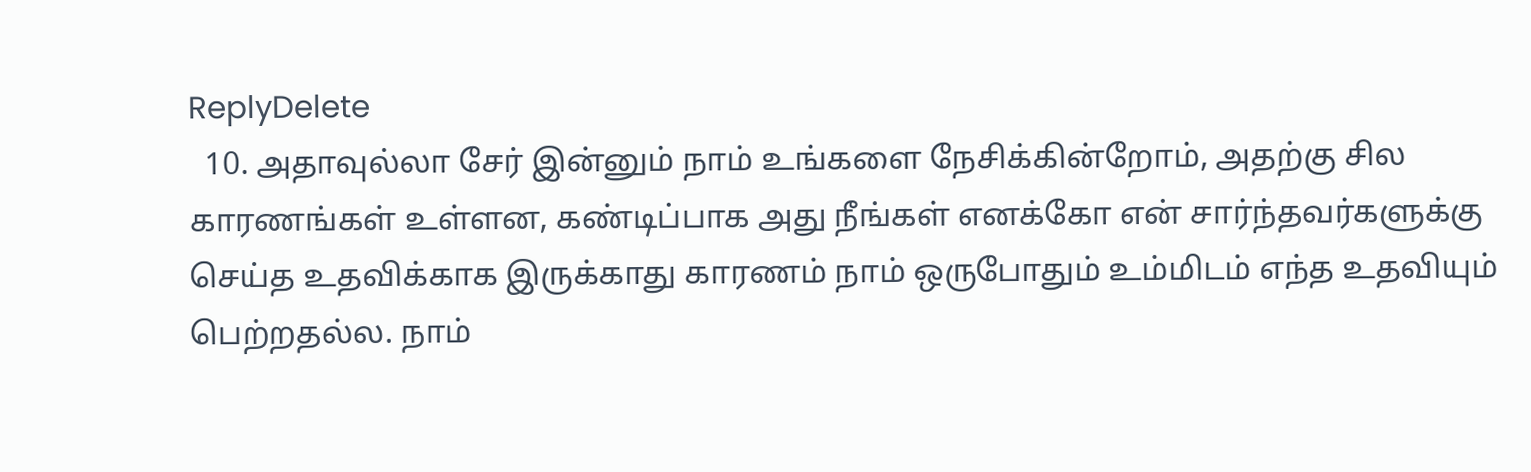ReplyDelete
  10. அதாவுல்லா சேர் இன்னும் நாம் உங்களை நேசிக்கின்றோம், அதற்கு சில காரணங்கள் உள்ளன, கண்டிப்பாக அது நீங்கள் எனக்கோ என் சார்ந்தவர்களுக்கு செய்த உதவிக்காக இருக்காது காரணம் நாம் ஒருபோதும் உம்மிடம் எந்த உதவியும் பெற்றதல்ல. நாம்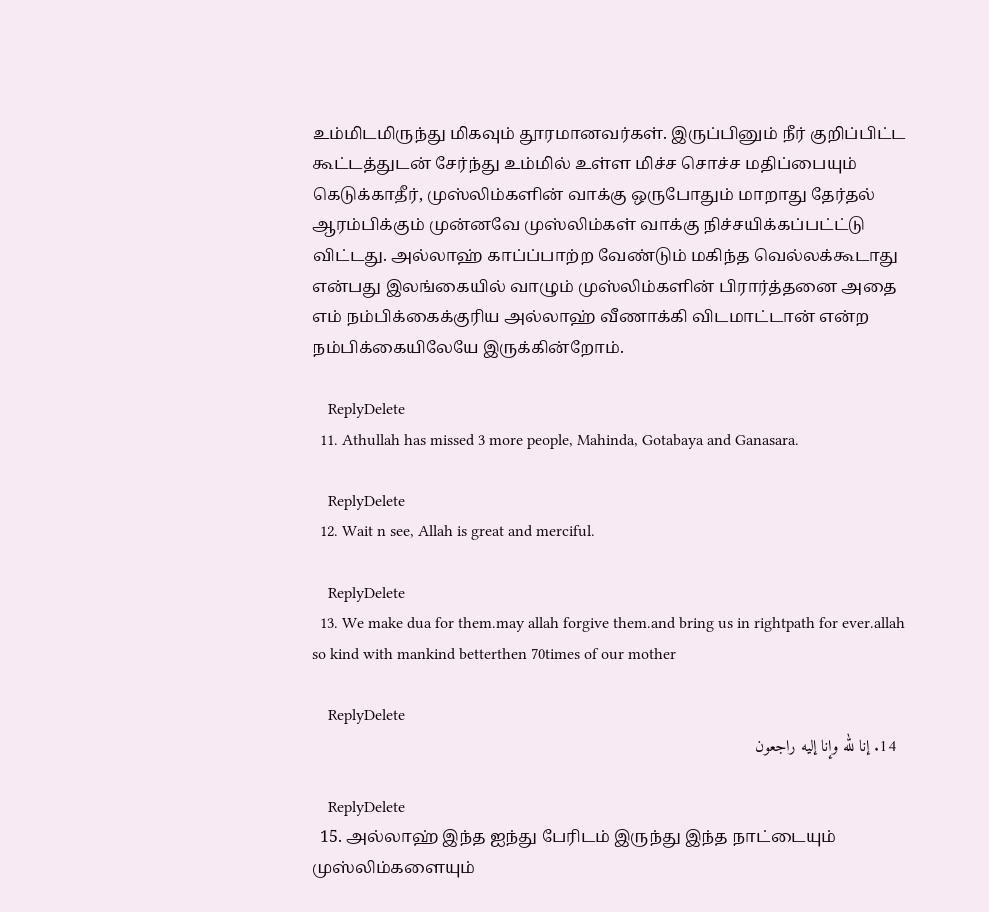உம்மிடமிருந்து மிகவும் தூரமானவர்கள். இருப்பினும் நீர் குறிப்பிட்ட கூட்டத்துடன் சேர்ந்து உம்மில் உள்ள மிச்ச சொச்ச மதிப்பையும் கெடுக்காதீர், முஸ்லிம்களின் வாக்கு ஒருபோதும் மாறாது தேர்தல் ஆரம்பிக்கும் முன்னவே முஸ்லிம்கள் வாக்கு நிச்சயிக்கப்பட்ட்டு விட்டது. அல்லாஹ் காப்ப்பாற்ற வேண்டும் மகிந்த வெல்லக்கூடாது என்பது இலங்கையில் வாழும் முஸ்லிம்களின் பிரார்த்தனை அதை எம் நம்பிக்கைக்குரிய அல்லாஹ் வீணாக்கி விடமாட்டான் என்ற நம்பிக்கையிலேயே இருக்கின்றோம்.

    ReplyDelete
  11. Athullah has missed 3 more people, Mahinda, Gotabaya and Ganasara.

    ReplyDelete
  12. Wait n see, Allah is great and merciful.

    ReplyDelete
  13. We make dua for them.may allah forgive them.and bring us in rightpath for ever.allah so kind with mankind betterthen 70times of our mother

    ReplyDelete
  14. إنا لله وإنا إليه راجعون

    ReplyDelete
  15. அல்லாஹ் இந்த ஐந்து பேரிடம் இருந்து இந்த நாட்டையும் முஸ்லிம்களையும்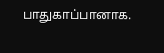பாதுகாப்பானாக.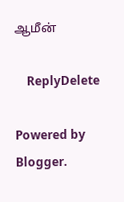ஆமீன்

    ReplyDelete

Powered by Blogger.